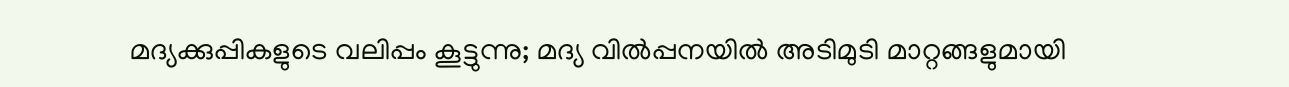മദ്യക്കുപ്പികളുടെ വലിപ്പം കൂട്ടുന്നു; മദ്യ വില്‍പ്പനയില്‍ അടിമുടി മാറ്റങ്ങളുമായി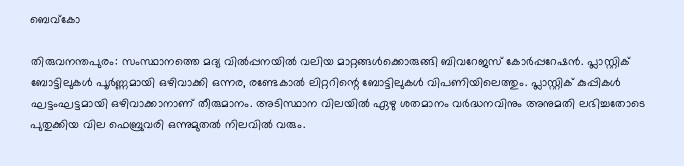ബെവ്‌കോ

തിരുവനന്തപുരം: സംസ്ഥാനത്തെ മദ്യ വില്‍പ്പനയില്‍ വലിയ മാറ്റങ്ങള്‍ക്കൊരുങ്ങി ബിവറേജസ് കോര്‍പ്പറേഷന്‍. പ്ലാസ്റ്റിക് ബോട്ടിലുകള്‍ പൂര്‍ണ്ണമായി ഒഴിവാക്കി ഒന്നര, രണ്ടേകാല്‍ ലിറ്ററിന്റെ ബോട്ടിലുകള്‍ വിപണിയിലെത്തും. പ്ലാസ്റ്റിക് കുപ്പികള്‍ ഘട്ടംഘട്ടമായി ഒഴിവാക്കാനാണ് തീരുമാനം. അടിസ്ഥാന വിലയില്‍ ഏഴു ശതമാനം വര്‍ദ്ധനവിനും അനുമതി ലഭിച്ചതോടെ പുതുക്കിയ വില ഫെബ്രുവരി ഒന്നുമുതല്‍ നിലവില്‍ വരും.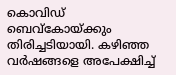കൊവിഡ് ബെവ്കോയ്ക്കും തിരിച്ചടിയായി. കഴിഞ്ഞ വര്‍ഷങ്ങളെ അപേക്ഷിച്ച്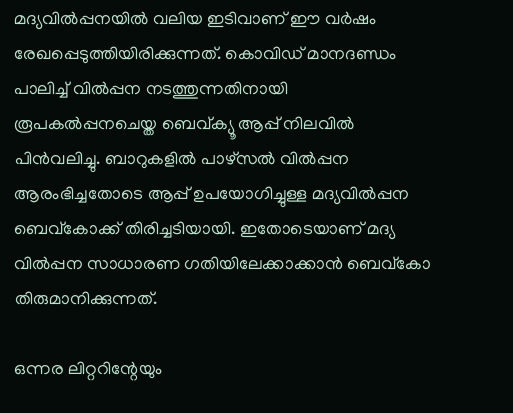മദ്യവില്‍പ്പനയില്‍ വലിയ ഇടിവാണ് ഈ വര്‍ഷം രേഖപ്പെടുത്തിയിരിക്കുന്നത്. കൊവിഡ് മാനദണ്ഡം പാലിച്ച് വില്‍പ്പന നടത്തുന്നതിനായി രൂപകല്‍പ്പനചെയ്ത ബെവ്ക്യൂ ആപ്പ് നിലവില്‍ പിന്‍വലിച്ചു. ബാറുകളില്‍ പാഴ്സല്‍ വില്‍പ്പന ആരംഭിച്ചതോടെ ആപ്പ് ഉപയോഗിച്ചുള്ള മദ്യവില്‍പ്പന ബെവ്കോക്ക് തിരിച്ചടിയായി. ഇതോടെയാണ് മദ്യ വില്‍പ്പന സാധാരണ ഗതിയിലേക്കാക്കാന്‍ ബെവ്കോ തിരുമാനിക്കുന്നത്.

ഒന്നര ലിറ്ററിന്റേയും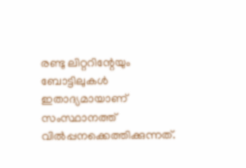രണ്ടു ലിറ്ററിന്റേയും ബോട്ടിലുകള്‍ ഇതാദ്യമായാണ് സംസ്ഥാനത്ത് വില്‍പ്പനക്കെത്തിക്കുന്നത്.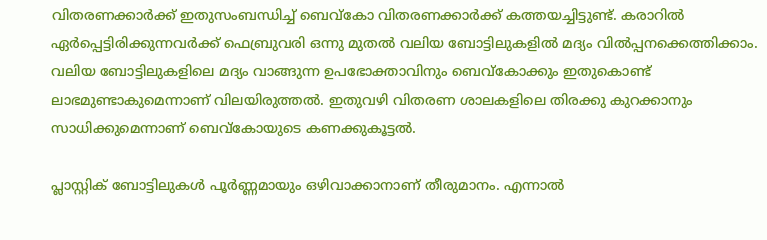വിതരണക്കാര്‍ക്ക് ഇതുസംബന്ധിച്ച് ബെവ്കോ വിതരണക്കാര്‍ക്ക് കത്തയച്ചിട്ടുണ്ട്. കരാറില്‍ ഏര്‍പ്പെട്ടിരിക്കുന്നവര്‍ക്ക് ഫെബ്രുവരി ഒന്നു മുതല്‍ വലിയ ബോട്ടിലുകളില്‍ മദ്യം വില്‍പ്പനക്കെത്തിക്കാം. വലിയ ബോട്ടിലുകളിലെ മദ്യം വാങ്ങുന്ന ഉപഭോക്താവിനും ബെവ്കോക്കും ഇതുകൊണ്ട് ലാഭമുണ്ടാകുമെന്നാണ് വിലയിരുത്തല്‍. ഇതുവഴി വിതരണ ശാലകളിലെ തിരക്കു കുറക്കാനും സാധിക്കുമെന്നാണ് ബെവ്കോയുടെ കണക്കുകൂട്ടല്‍.

പ്ലാസ്റ്റിക് ബോട്ടിലുകള്‍ പൂര്‍ണ്ണമായും ഒഴിവാക്കാനാണ് തീരുമാനം. എന്നാല്‍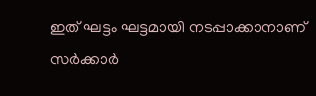ഇത് ഘട്ടം ഘട്ടമായി നടപ്പാക്കാനാണ് സര്‍ക്കാര്‍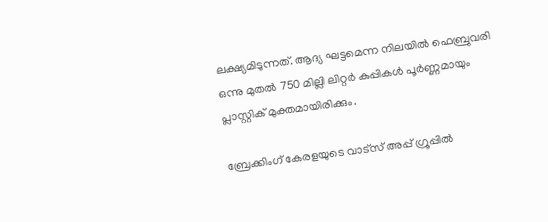ലക്ഷ്യമിടുന്നത്. ആദ്യ ഘട്ടമെന്ന നിലയില്‍ ഫെബ്രുവരി ഒന്നു മുതല്‍ 750 മില്ലി ലിറ്റര്‍ കുപ്പികള്‍ പൂര്‍ണ്ണമായും പ്ലാസ്റ്റിക് മുക്തമായിരിക്കും.

ബ്രേക്കിംഗ് കേരളയുടെ വാട്സ് അപ്പ് ഗ്രൂപ്പിൽ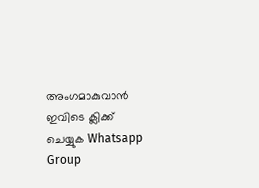അംഗമാകുവാൻ ഇവിടെ ക്ലിക്ക് ചെയ്യുക Whatsapp Group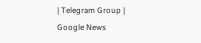| Telegram Group | Google News